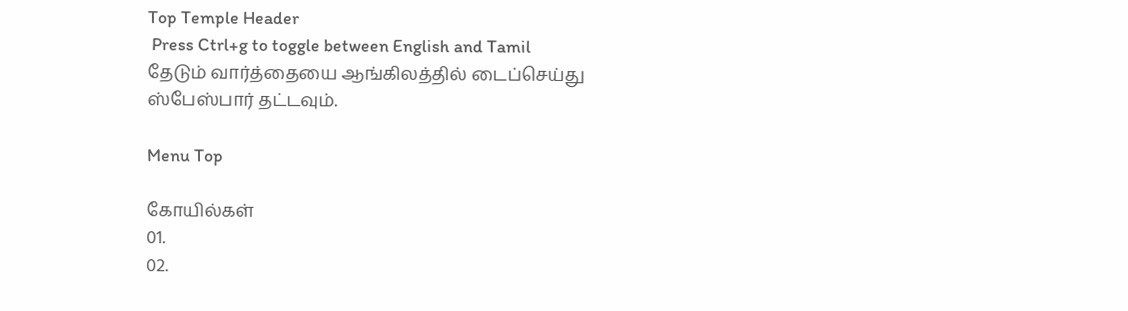Top Temple Header
 Press Ctrl+g to toggle between English and Tamil
தேடும் வார்த்தையை ஆங்கிலத்தில் டைப்செய்து ஸ்பேஸ்பார் தட்டவும்.

Menu Top

கோயில்கள்
01.
02.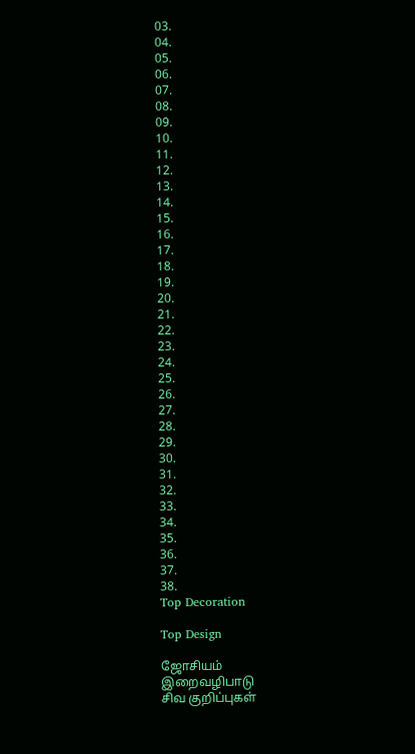03.
04.
05.
06.
07.
08.
09.
10.
11.
12.
13.
14.
15.
16.
17.
18.
19.
20.
21.
22.
23.
24.
25.
26.
27.
28.
29.
30.
31.
32.
33.
34.
35.
36.
37.
38.
Top Decoration

Top Design

ஜோசியம்
இறைவழிபாடு
சிவ குறிப்புகள்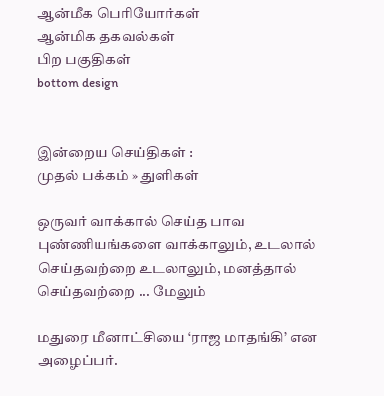ஆன்மீக பெரியோர்கள்
ஆன்மிக தகவல்கள்
பிற பகுதிகள்
bottom design


இன்றைய செய்திகள் :
முதல் பக்கம் » துளிகள்

ஒருவர் வாக்கால் செய்த பாவ புண்ணியங்களை வாக்காலும், உடலால் செய்தவற்றை உடலாலும், மனத்தால் செய்தவற்றை ... மேலும்

மதுரை மீனாட்சியை ‘ராஜ மாதங்கி’ என அழைப்பர்.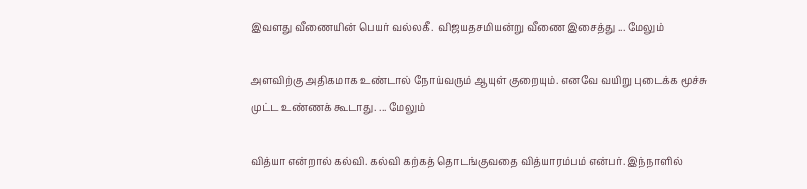இவளது வீணையின் பெயர் வல்லகீ.  விஜயதசமியன்று வீணை இசைத்து ... மேலும்

அளவிற்கு அதிகமாக உண்டால் நோய்வரும் ஆயுள் குறையும். எனவே வயிறு புடைக்க மூச்சு முட்ட உண்ணக் கூடாது. ... மேலும்

வித்யா என்றால் கல்வி. கல்வி கற்கத் தொடங்குவதை வித்யாரம்பம் என்பர். இந்நாளில்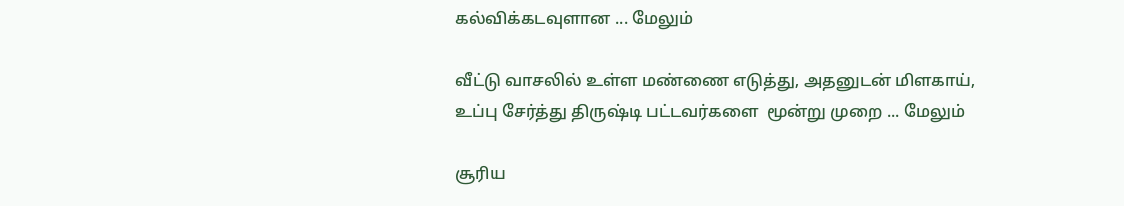கல்விக்கடவுளான ... மேலும்

வீட்டு வாசலில் உள்ள மண்ணை எடுத்து, அதனுடன் மிளகாய், உப்பு சேர்த்து திருஷ்டி பட்டவர்களை  மூன்று முறை ... மேலும்

சூரிய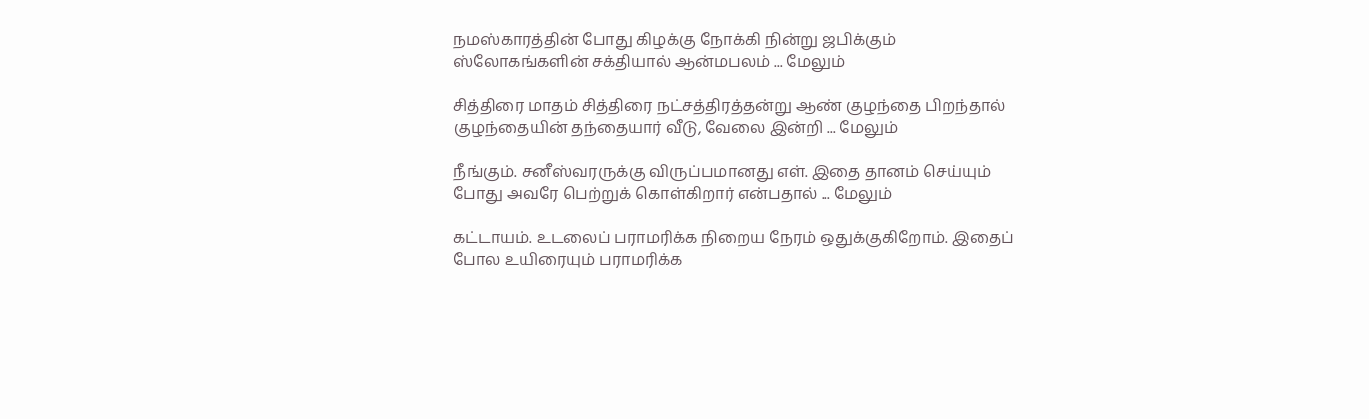நமஸ்காரத்தின் போது கிழக்கு நோக்கி நின்று ஜபிக்கும் ஸ்லோகங்களின் சக்தியால் ஆன்மபலம் ... மேலும்

சித்திரை மாதம் சித்திரை நட்சத்திரத்தன்று ஆண் குழந்தை பிறந்தால் குழந்தையின் தந்தையார் வீடு, வேலை இன்றி ... மேலும்

நீங்கும். சனீஸ்வரருக்கு விருப்பமானது எள். இதை தானம் செய்யும் போது அவரே பெற்றுக் கொள்கிறார் என்பதால் ... மேலும்

கட்டாயம். உடலைப் பராமரிக்க நிறைய நேரம் ஒதுக்குகிறோம். இதைப் போல உயிரையும் பராமரிக்க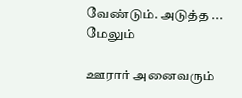வேண்டும். அடுத்த ... மேலும்

ஊரார் அனைவரும்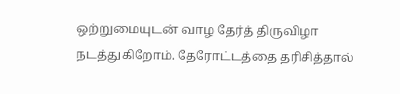ஒற்றுமையுடன் வாழ தேர்த் திருவிழா நடத்துகிறோம். தேரோட்டத்தை தரிசித்தால்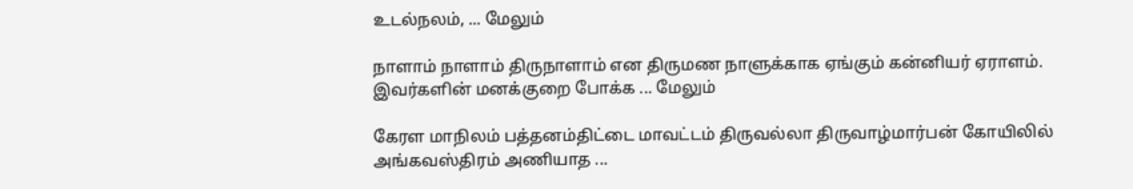உடல்நலம், ... மேலும்

நாளாம் நாளாம் திருநாளாம் என திருமண நாளுக்காக ஏங்கும் கன்னியர் ஏராளம். இவர்களின் மனக்குறை போக்க ... மேலும்

கேரள மாநிலம் பத்தனம்திட்டை மாவட்டம் திருவல்லா திருவாழ்மார்பன் கோயிலில் அங்கவஸ்திரம் அணியாத ...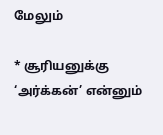மேலும்

* சூரியனுக்கு ‘அர்க்கன்’ என்னும்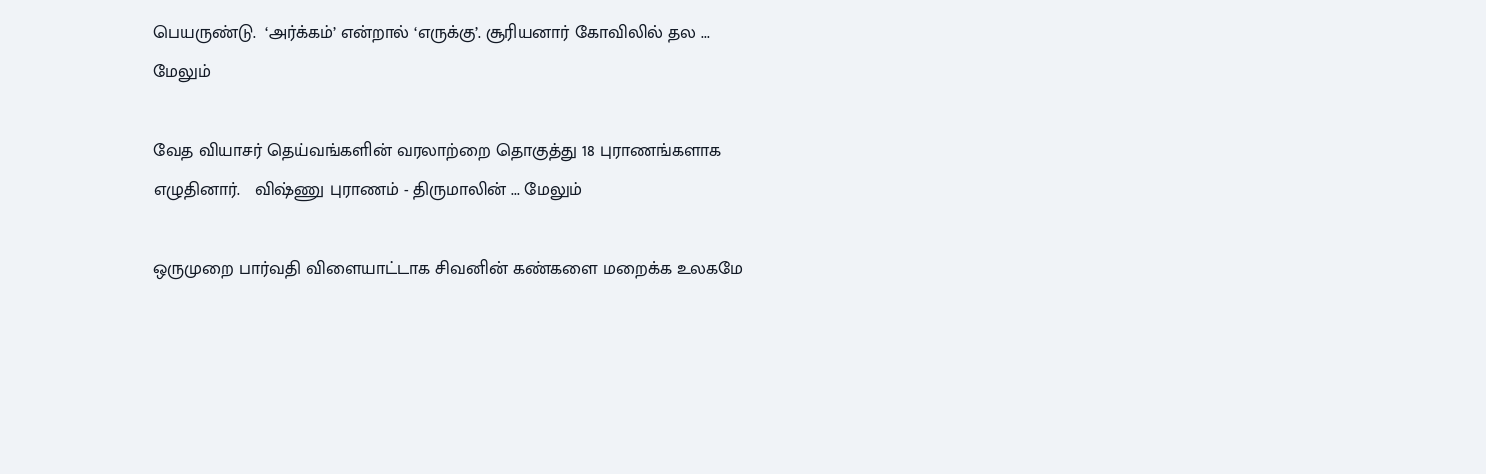பெயருண்டு.  ‘அர்க்கம்’ என்றால் ‘எருக்கு’. சூரியனார் கோவிலில் தல ... மேலும்

வேத வியாசர் தெய்வங்களின் வரலாற்றை தொகுத்து 18 புராணங்களாக எழுதினார்.   விஷ்ணு புராணம் - திருமாலின் ... மேலும்

ஒருமுறை பார்வதி விளையாட்டாக சிவனின் கண்களை மறைக்க உலகமே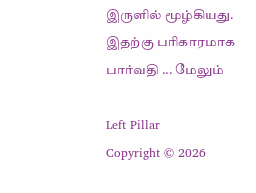இருளில் மூழ்கியது. இதற்கு பரிகாரமாக பார்வதி ... மேலும்

Left Pillar
Copyright © 2026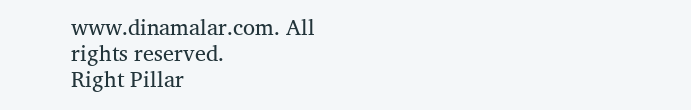www.dinamalar.com. All rights reserved.
Right Pillar